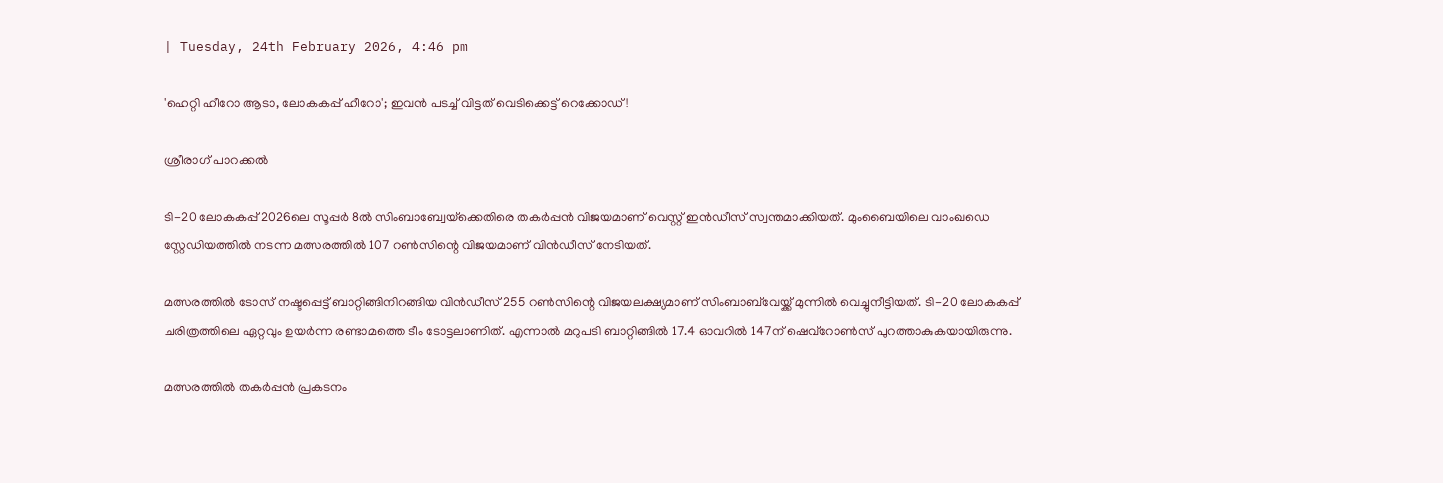| Tuesday, 24th February 2026, 4:46 pm

'ഹെറ്റി ഹീറോ ആടാ, ലോകകപ്പ് ഹീറോ'; ഇവന്‍ പടച്ച് വിട്ടത് വെടിക്കെട്ട് റെക്കോഡ്!

ശ്രീരാഗ് പാറക്കല്‍

ടി-20 ലോകകപ്പ് 2026ലെ സൂപ്പര്‍ 8ല്‍ സിംബാബ്വേയ്‌ക്കെതിരെ തകര്‍പ്പന്‍ വിജയമാണ് വെസ്റ്റ് ഇന്‍ഡീസ് സ്വന്തമാക്കിയത്. മുംബൈയിലെ വാംഖഡെ സ്റ്റേഡിയത്തില്‍ നടന്ന മത്സരത്തില്‍ 107 റണ്‍സിന്റെ വിജയമാണ് വിന്‍ഡീസ് നേടിയത്.

മത്സരത്തില്‍ ടോസ് നഷ്ടപ്പെട്ട് ബാറ്റിങ്ങിനിറങ്ങിയ വിന്‍ഡീസ് 255 റണ്‍സിന്റെ വിജയലക്ഷ്യമാണ് സിംബാബ്‌വേയ്ക്ക് മുന്നില്‍ വെച്ചുനീട്ടിയത്. ടി-20 ലോകകപ്പ് ചരിത്രത്തിലെ ഏറ്റവും ഉയര്‍ന്ന രണ്ടാമത്തെ ടീം ടോട്ടലാണിത്. എന്നാല്‍ മറുപടി ബാറ്റിങ്ങില്‍ 17.4 ഓവറില്‍ 147ന് ഷെവ്റോണ്‍സ് പുറത്താകുകയായിരുന്നു.

മത്സരത്തില്‍ തകര്‍പ്പന്‍ പ്രകടനം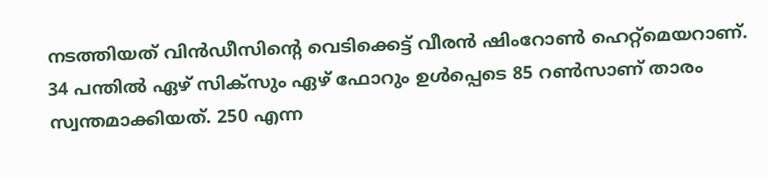നടത്തിയത് വിന്‍ഡീസിന്റെ വെടിക്കെട്ട് വീരന്‍ ഷിംറോണ്‍ ഹെറ്റ്മെയറാണ്. 34 പന്തില്‍ ഏഴ് സിക്സും ഏഴ് ഫോറും ഉള്‍പ്പെടെ 85 റണ്‍സാണ് താരം സ്വന്തമാക്കിയത്. 250 എന്ന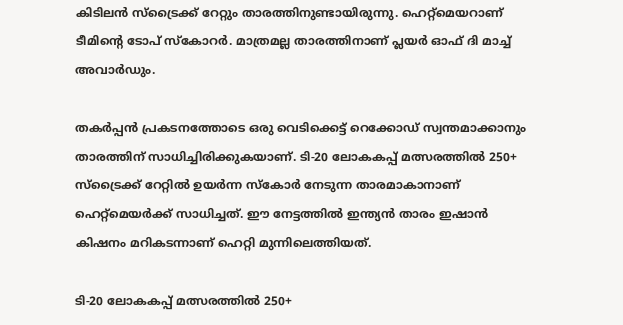കിടിലന്‍ സ്ട്രൈക്ക് റേറ്റും താരത്തിനുണ്ടായിരുന്നു. ഹെറ്റ്മെയറാണ് ടീമിന്റെ ടോപ് സ്‌കോറര്‍. മാത്രമല്ല താരത്തിനാണ് പ്ലയര്‍ ഓഫ് ദി മാച്ച് അവാര്‍ഡും.

തകര്‍പ്പന്‍ പ്രകടനത്തോടെ ഒരു വെടിക്കെട്ട് റെക്കോഡ് സ്വന്തമാക്കാനും താരത്തിന് സാധിച്ചിരിക്കുകയാണ്. ടി-20 ലോകകപ്പ് മത്സരത്തില്‍ 250+ സ്‌ട്രൈക്ക് റേറ്റില്‍ ഉയര്‍ന്ന സ്‌കോര്‍ നേടുന്ന താരമാകാനാണ് ഹെറ്റ്‌മെയര്‍ക്ക് സാധിച്ചത്. ഈ നേട്ടത്തില്‍ ഇന്ത്യന്‍ താരം ഇഷാന്‍ കിഷനം മറികടന്നാണ് ഹെറ്റി മുന്നിലെത്തിയത്.

ടി-20 ലോകകപ്പ് മത്സരത്തില്‍ 250+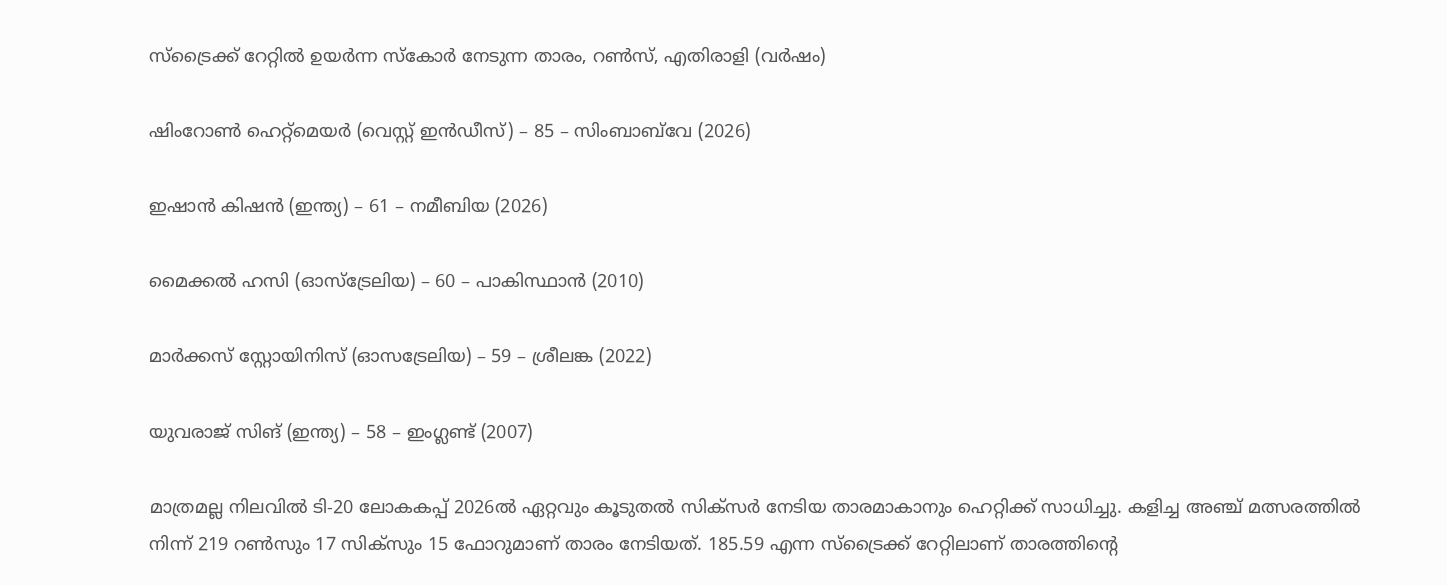സ്‌ട്രൈക്ക് റേറ്റില്‍ ഉയര്‍ന്ന സ്‌കോര്‍ നേടുന്ന താരം, റണ്‍സ്, എതിരാളി (വര്‍ഷം)

ഷിംറോണ്‍ ഹെറ്റ്‌മെയര്‍ (വെസ്റ്റ് ഇന്‍ഡീസ്) – 85 – സിംബാബ്‌വേ (2026)

ഇഷാന്‍ കിഷന്‍ (ഇന്ത്യ) – 61 – നമീബിയ (2026)

മൈക്കല്‍ ഹസി (ഓസ്‌ട്രേലിയ) – 60 – പാകിസ്ഥാന്‍ (2010)

മാര്‍ക്കസ് സ്റ്റോയിനിസ് (ഓസട്രേലിയ) – 59 – ശ്രീലങ്ക (2022)

യുവരാജ് സിങ് (ഇന്ത്യ) – 58 – ഇംഗ്ലണ്ട് (2007)

മാത്രമല്ല നിലവില്‍ ടി-20 ലോകകപ്പ് 2026ല്‍ ഏറ്റവും കൂടുതല്‍ സിക്സര്‍ നേടിയ താരമാകാനും ഹെറ്റിക്ക് സാധിച്ചു. കളിച്ച അഞ്ച് മത്സരത്തില്‍ നിന്ന് 219 റണ്‍സും 17 സിക്സും 15 ഫോറുമാണ് താരം നേടിയത്. 185.59 എന്ന സ്ട്രൈക്ക് റേറ്റിലാണ് താരത്തിന്റെ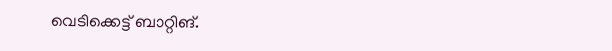വെടിക്കെട്ട് ബാറ്റിങ്.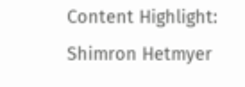Content Highlight: Shimron Hetmyer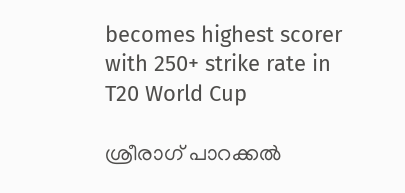becomes highest scorer with 250+ strike rate in T20 World Cup

ശ്രീരാഗ് പാറക്കല്‍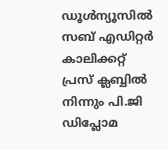ഡൂള്‍ന്യൂസില്‍ സബ് എഡിറ്റര്‍ കാലിക്കറ്റ് പ്രസ് ക്ലബ്ബില്‍ നിന്നും പി.ജി ഡിപ്ലോമ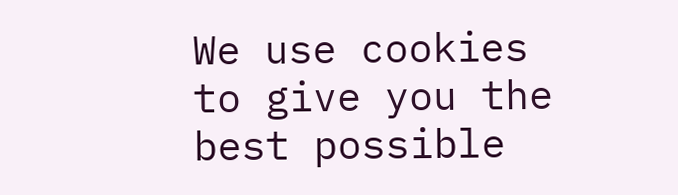We use cookies to give you the best possible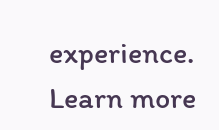experience. Learn more